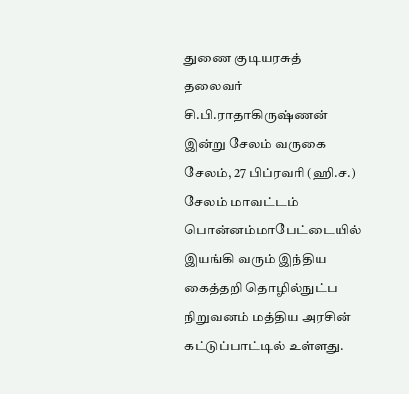துணை குடியரசுத் தலைவர் சி.பி.ராதாகிருஷ்ணன் இன்று சேலம் வருகை
சேலம், 27 பிப்ரவரி (ஹி.ச.) சேலம் மாவட்டம் பொன்னம்மாபேட்டையில் இயங்கி வரும் இந்திய கைத்தறி தொழில்நுட்ப நிறுவனம் மத்திய அரசின் கட்டுப்பாட்டில் உள்ளது.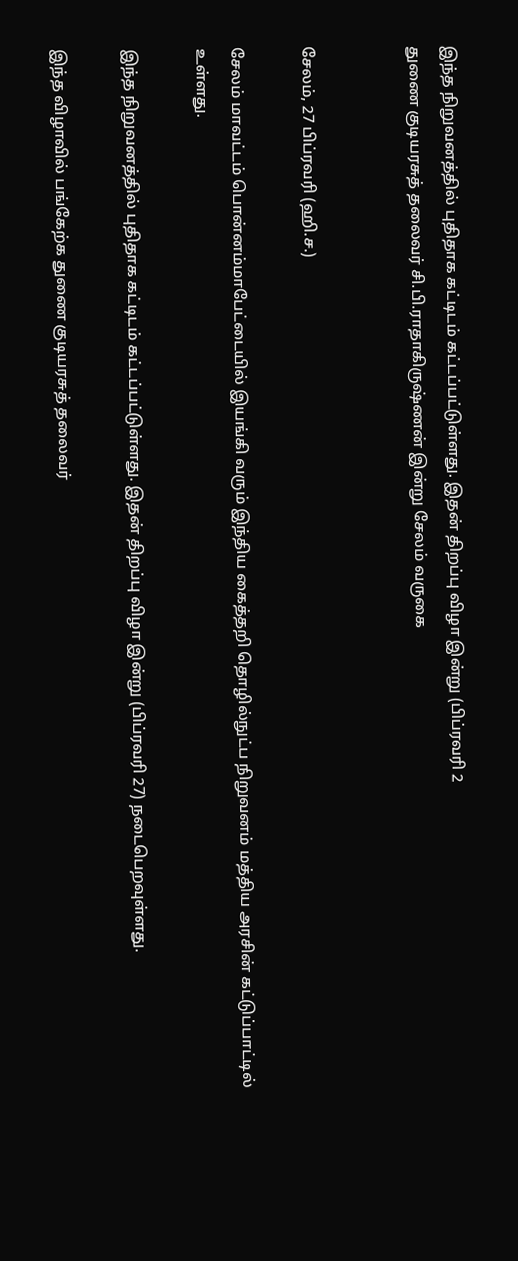இந்த நிறுவனத்தில் புதிதாக கட்டிடம் கட்டப்பட்டுள்ளது. இதன் திறப்பு விழா இன்று (பிப்ரவரி 2
துணை குடியரசுத் தலைவர் சி.பி.ராதாகிருஷ்ணன் இன்று சேலம் வருகை


சேலம், 27 பிப்ரவரி (ஹி.ச.)

சேலம் மாவட்டம் பொன்னம்மாபேட்டையில் இயங்கி வரும் இந்திய கைத்தறி தொழில்நுட்ப நிறுவனம் மத்திய அரசின் கட்டுப்பாட்டில் உள்ளது.

இந்த நிறுவனத்தில் புதிதாக கட்டிடம் கட்டப்பட்டுள்ளது. இதன் திறப்பு விழா இன்று (பிப்ரவரி 27) நடைபெறவுள்ளது.

இந்த விழாவில் பங்கேற்க துணை குடியரசுத் தலைவர்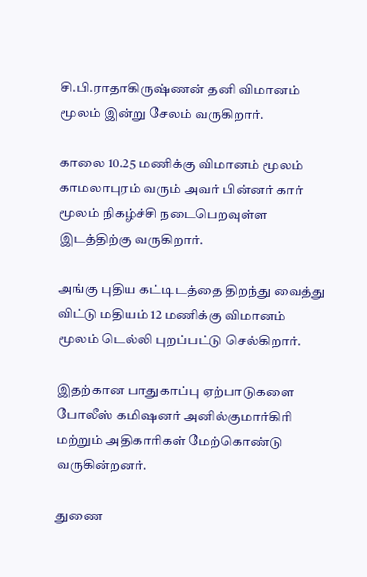சி.பி.ராதாகிருஷ்ணன் தனி விமானம் மூலம் இன்று சேலம் வருகிறார்.

காலை 10.25 மணிக்கு விமானம் மூலம் காமலாபுரம் வரும் அவர் பின்னர் கார் மூலம் நிகழ்ச்சி நடைபெறவுள்ள இடத்திற்கு வருகிறார்.

அங்கு புதிய கட்டிடத்தை திறந்து வைத்து விட்டு மதியம் 12 மணிக்கு விமானம் மூலம் டெல்லி புறப்பட்டு செல்கிறார்.

இதற்கான பாதுகாப்பு ஏற்பாடுகளை போலீஸ் கமிஷனர் அனில்குமார்கிரி மற்றும் அதிகாரிகள் மேற்கொண்டு வருகின்றனர்.

துணை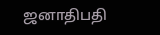ஜனாதிபதி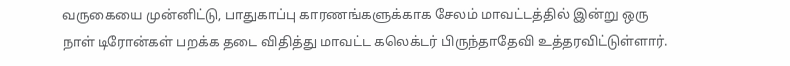வருகையை முன்னிட்டு, பாதுகாப்பு காரணங்களுக்காக சேலம் மாவட்டத்தில் இன்று ஒரு நாள் டிரோன்கள் பறக்க தடை விதித்து மாவட்ட கலெக்டர் பிருந்தாதேவி உத்தரவிட்டுள்ளார்.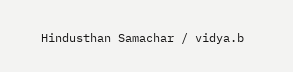Hindusthan Samachar / vidya.b